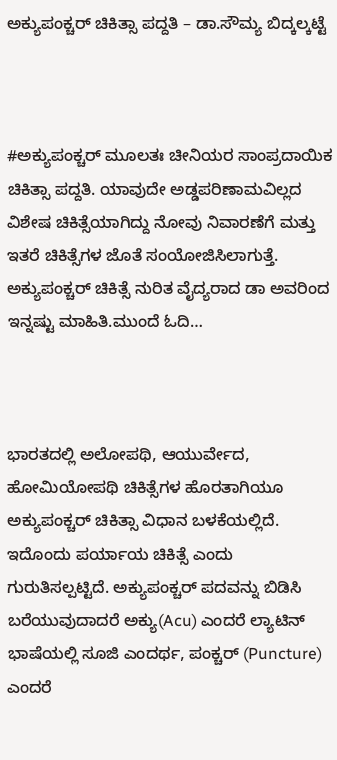ಅಕ್ಯುಪಂಕ್ಚರ್ ಚಿಕಿತ್ಸಾ ಪದ್ದತಿ – ಡಾ.ಸೌಮ್ಯ ಬಿದ್ಕಲ್ಕಟ್ಟೆ



#ಅಕ್ಯುಪಂಕ್ಚರ್ ಮೂಲತಃ ಚೀನಿಯರ ಸಾಂಪ್ರದಾಯಿಕ ಚಿಕಿತ್ಸಾ ಪದ್ದತಿ. ಯಾವುದೇ ಅಡ್ಡಪರಿಣಾಮವಿಲ್ಲದ ವಿಶೇಷ ಚಿಕಿತ್ಸೆಯಾಗಿದ್ದು ನೋವು ನಿವಾರಣೆಗೆ ಮತ್ತು ಇತರೆ ಚಿಕಿತ್ಸೆಗಳ ಜೊತೆ ಸಂಯೋಜಿಸಿಲಾಗುತ್ತೆ. ಅಕ್ಯುಪಂಕ್ಚರ್ ಚಿಕಿತ್ಸೆ ನುರಿತ ವೈದ್ಯರಾದ ಡಾ ಅವರಿಂದ ಇನ್ನಷ್ಟು ಮಾಹಿತಿ.ಮುಂದೆ ಓದಿ…



ಭಾರತದಲ್ಲಿ ಅಲೋಪಥಿ, ಆಯುರ್ವೇದ, ಹೋಮಿಯೋಪಥಿ ಚಿಕಿತ್ಸೆಗಳ ಹೊರತಾಗಿಯೂ ಅಕ್ಯುಪಂಕ್ಚರ್ ಚಿಕಿತ್ಸಾ ವಿಧಾನ ಬಳಕೆಯಲ್ಲಿದೆ. ಇದೊಂದು ಪರ್ಯಾಯ ಚಿಕಿತ್ಸೆ ಎಂದು ಗುರುತಿಸಲ್ಪಟ್ಟಿದೆ. ಅಕ್ಯುಪಂಕ್ಚರ್‌ ಪದವನ್ನು ಬಿಡಿಸಿ ಬರೆಯುವುದಾದರೆ ಅಕ್ಯು(Acu) ಎಂದರೆ ಲ್ಯಾಟಿನ್‌ ಭಾಷೆಯಲ್ಲಿ ಸೂಜಿ ಎಂದರ್ಥ, ಪಂಕ್ಚರ್‌ (Puncture) ಎಂದರೆ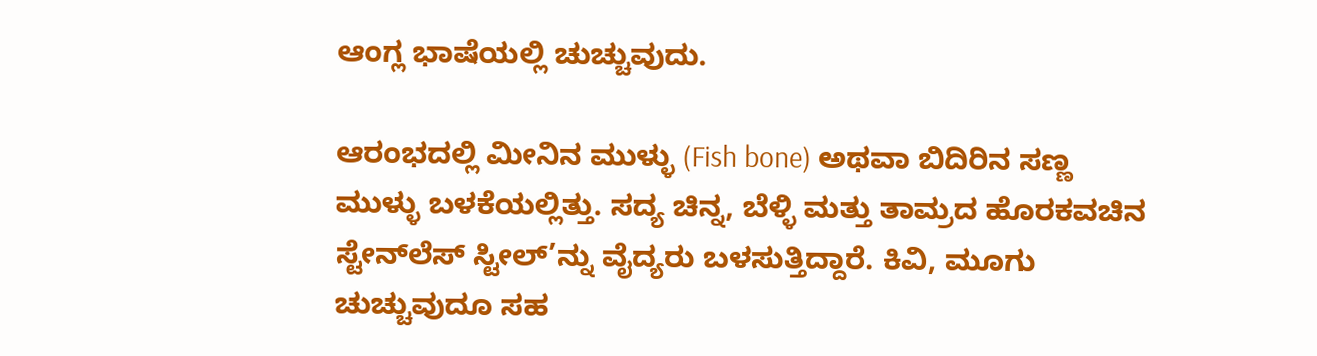ಆಂಗ್ಲ ಭಾಷೆಯಲ್ಲಿ ಚುಚ್ಚುವುದು.

ಆರಂಭದಲ್ಲಿ ಮೀನಿನ ಮುಳ್ಳು (Fish bone) ಅಥವಾ ಬಿದಿರಿನ ಸಣ್ಣ ಮುಳ್ಳು ಬಳಕೆಯಲ್ಲಿತ್ತು. ಸದ್ಯ ಚಿನ್ನ, ಬೆಳ್ಳಿ ಮತ್ತು ತಾಮ್ರದ ಹೊರಕವಚಿನ ಸ್ಟೇನ್‌ಲೆಸ್ ಸ್ಟೀಲ್‌’ನ್ನು ವೈದ್ಯರು ಬಳಸುತ್ತಿದ್ದಾರೆ. ಕಿವಿ, ಮೂಗು ಚುಚ್ಚುವುದೂ ಸಹ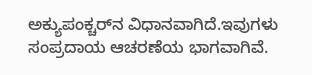ಅಕ್ಯುಪಂಕ್ಚರ್‌ನ ವಿಧಾನವಾಗಿದೆ.ಇವುಗಳು ಸಂಪ್ರದಾಯ ಆಚರಣೆಯ ಭಾಗವಾಗಿವೆ.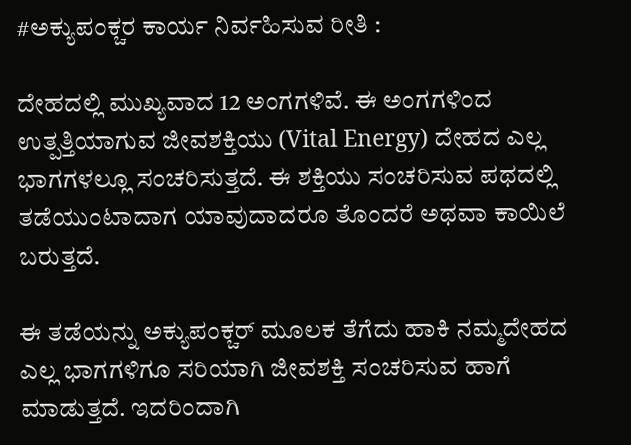#ಅಕ್ಯುಪಂಕ್ಚರ ಕಾರ್ಯ ನಿರ್ವಹಿಸುವ ರೀತಿ :

ದೇಹದಲ್ಲಿ ಮುಖ್ಯವಾದ 12 ಅಂಗಗಳಿವೆ. ಈ ಅಂಗಗಳಿಂದ ಉತ್ಪತ್ತಿಯಾಗುವ ಜೀವಶಕ್ತಿಯು (Vital Energy) ದೇಹದ ಎಲ್ಲ ಭಾಗಗಳಲ್ಲೂ ಸಂಚರಿಸುತ್ತದೆ. ಈ ಶಕ್ತಿಯು ಸಂಚರಿಸುವ ಪಥದಲ್ಲಿ ತಡೆಯುಂಟಾದಾಗ ಯಾವುದಾದರೂ ತೊಂದರೆ ಅಥವಾ ಕಾಯಿಲೆ ಬರುತ್ತದೆ.

ಈ ತಡೆಯನ್ನು ಅಕ್ಯುಪಂಕ್ಚರ್ ಮೂಲಕ ತೆಗೆದು ಹಾಕಿ ನಮ್ಮದೇಹದ ಎಲ್ಲ ಭಾಗಗಳಿಗೂ ಸರಿಯಾಗಿ ಜೀವಶಕ್ತಿ ಸಂಚರಿಸುವ ಹಾಗೆ ಮಾಡುತ್ತದೆ. ಇದರಿಂದಾಗಿ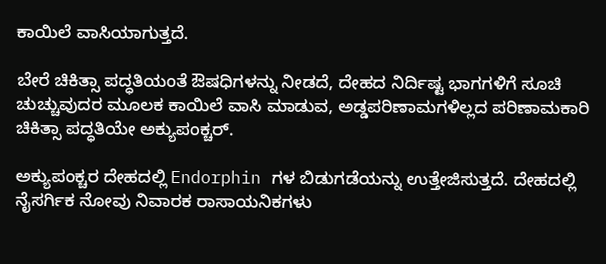ಕಾಯಿಲೆ ವಾಸಿಯಾಗುತ್ತದೆ.

ಬೇರೆ ಚಿಕಿತ್ಸಾ ಪದ್ಧತಿಯಂತೆ ಔಷಧಿಗಳನ್ನು ನೀಡದೆ, ದೇಹದ ನಿರ್ದಿಷ್ಟ ಭಾಗಗಳಿಗೆ ಸೂಚಿ ಚುಚ್ಚುವುದರ ಮೂಲಕ ಕಾಯಿಲೆ ವಾಸಿ ಮಾಡುವ, ಅಡ್ಡಪರಿಣಾಮಗಳಿಲ್ಲದ ಪರಿಣಾಮಕಾರಿ ಚಿಕಿತ್ಸಾ ಪದ್ಧತಿಯೇ ಅಕ್ಯುಪಂಕ್ಚರ್.

ಅಕ್ಯುಪಂಕ್ಚರ ದೇಹದಲ್ಲಿ Endorphin ಗಳ ಬಿಡುಗಡೆಯನ್ನು ಉತ್ತೇಜಿಸುತ್ತದೆ. ದೇಹದಲ್ಲಿ ನೈಸರ್ಗಿಕ ನೋವು ನಿವಾರಕ ರಾಸಾಯನಿಕಗಳು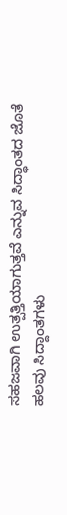ಸಹಜವಾಗಿ ಉತ್ಪತ್ತಿಯಾಗುತ್ತವೆ ಎನ್ನುವ ಸಿದ್ಧಾಂತದ ಜೊತೆ ಹಲವು ಸಿದ್ದಾಂತಗಳು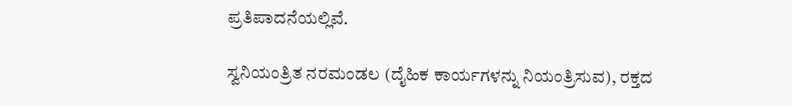ಪ್ರತಿಪಾದನೆಯಲ್ಲಿವೆ.

ಸ್ವನಿಯಂತ್ರಿತ ನರಮಂಡಲ (ದೈಹಿಕ ಕಾರ್ಯಗಳನ್ನು ನಿಯಂತ್ರಿಸುವ), ರಕ್ತದ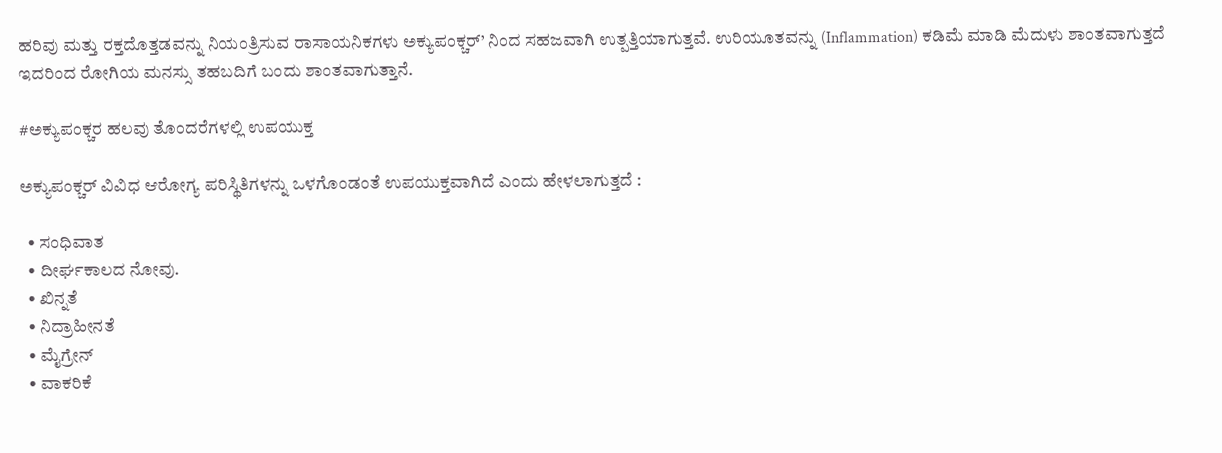ಹರಿವು ಮತ್ತು ರಕ್ತದೊತ್ತಡವನ್ನು ನಿಯಂತ್ರಿಸುವ ರಾಸಾಯನಿಕಗಳು ಅಕ್ಯುಪಂಕ್ಚರ್’ ನಿಂದ ಸಹಜವಾಗಿ ಉತ್ಪತ್ತಿಯಾಗುತ್ತವೆ. ಉರಿಯೂತವನ್ನು (Inflammation) ಕಡಿಮೆ ಮಾಡಿ ಮೆದುಳು ಶಾಂತವಾಗುತ್ತದೆ ಇದರಿಂದ ರೋಗಿಯ ಮನಸ್ಸು ತಹಬದಿಗೆ ಬಂದು ಶಾಂತವಾಗುತ್ತಾನೆ.

#ಅಕ್ಯುಪಂಕ್ಚರ ಹಲವು ತೊಂದರೆಗಳಲ್ಲಿ ಉಪಯುಕ್ತ

ಅಕ್ಯುಪಂಕ್ಚರ್ ವಿವಿಧ ಆರೋಗ್ಯ ಪರಿಸ್ಥಿತಿಗಳನ್ನು ಒಳಗೊಂಡಂತೆ ಉಪಯುಕ್ತವಾಗಿದೆ ಎಂದು ಹೇಳಲಾಗುತ್ತದೆ :

  • ಸಂಧಿವಾತ
  • ದೀರ್ಘಕಾಲದ ನೋವು.
  • ಖಿನ್ನತೆ
  • ನಿದ್ರಾಹೀನತೆ
  • ಮೈಗ್ರೇನ್
  • ವಾಕರಿಕೆ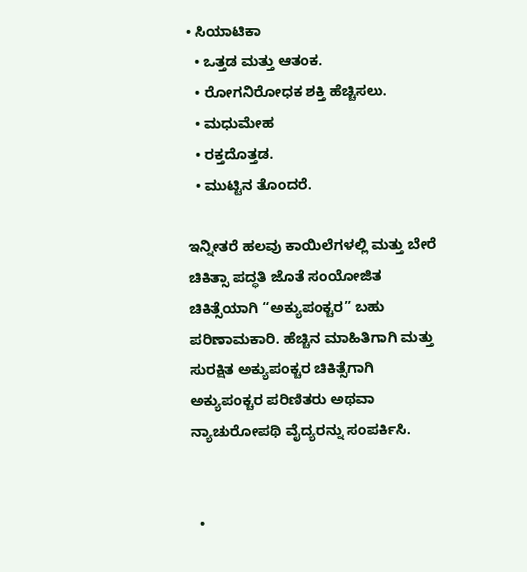• ಸಿಯಾಟಿಕಾ
  • ಒತ್ತಡ ಮತ್ತು ಆತಂಕ.
  • ರೋಗನಿರೋಧಕ ಶಕ್ತಿ ಹೆಚ್ಚಿಸಲು.
  • ಮಧುಮೇಹ
  • ರಕ್ತದೊತ್ತಡ.
  • ಮುಟ್ಟಿನ ತೊಂದರೆ.

ಇನ್ನೀತರೆ ಹಲವು ಕಾಯಿಲೆಗಳಲ್ಲಿ ಮತ್ತು ಬೇರೆ ಚಿಕಿತ್ಸಾ ಪದ್ಧತಿ ಜೊತೆ ಸಂಯೋಜಿತ ಚಿಕಿತ್ಸೆಯಾಗಿ “ಅಕ್ಯುಪಂಕ್ಚರ” ಬಹು ಪರಿಣಾಮಕಾರಿ. ಹೆಚ್ಚಿನ ಮಾಹಿತಿಗಾಗಿ ಮತ್ತು ಸುರಕ್ಷಿತ ಅಕ್ಯುಪಂಕ್ಚರ ಚಿಕಿತ್ಸೆಗಾಗಿ ಅಕ್ಯುಪಂಕ್ಚರ ಪರಿಣಿತರು ಅಥವಾ ನ್ಯಾಚುರೋಪಥಿ ವೈದ್ಯರನ್ನು ಸಂಪರ್ಕಿಸಿ.


  •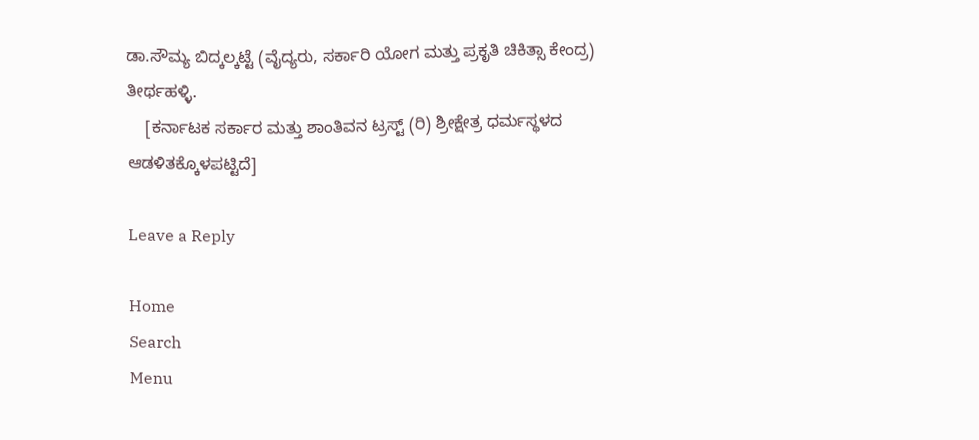ಡಾ.ಸೌಮ್ಯ ಬಿದ್ಕಲ್ಕಟ್ಟೆ (ವೈದ್ಯರು, ಸರ್ಕಾರಿ ಯೋಗ ಮತ್ತು ಪ್ರಕೃತಿ ಚಿಕಿತ್ಸಾ ಕೇಂದ್ರ) ತೀರ್ಥಹಳ್ಳಿ.
    [ಕರ್ನಾಟಕ ಸರ್ಕಾರ ಮತ್ತು ಶಾಂತಿವನ ಟ್ರಸ್ಟ್ (ರಿ) ಶ್ರೀಕ್ಷೇತ್ರ ಧರ್ಮಸ್ಥಳದ ಆಡಳಿತಕ್ಕೊಳಪಟ್ಟಿದೆ]

Leave a Reply

Home
Search
Menu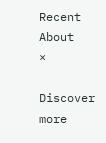Recent
About
×

Discover more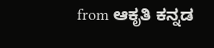from ಆಕೃತಿ ಕನ್ನಡ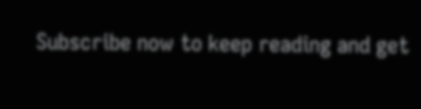Subscribe now to keep reading and get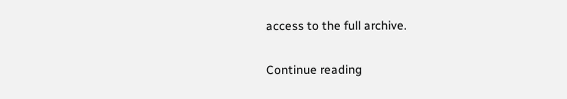access to the full archive.

Continue reading